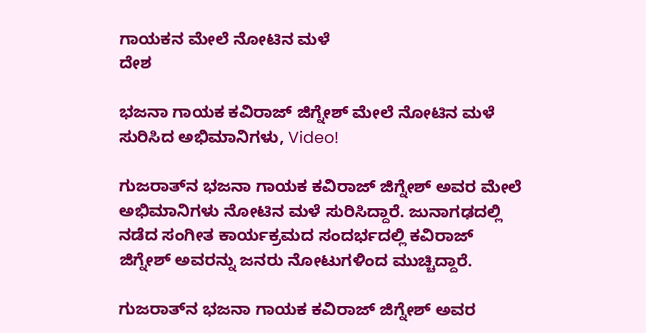ಗಾಯಕನ ಮೇಲೆ ನೋಟಿನ ಮಳೆ
ದೇಶ

ಭಜನಾ ಗಾಯಕ ಕವಿರಾಜ್ ಜಿಗ್ನೇಶ್ ಮೇಲೆ ನೋಟಿನ ಮಳೆ ಸುರಿಸಿದ ಅಭಿಮಾನಿಗಳು, Video!

ಗುಜರಾತ್‌ನ ಭಜನಾ ಗಾಯಕ ಕವಿರಾಜ್ ಜಿಗ್ನೇಶ್ ಅವರ ಮೇಲೆ ಅಭಿಮಾನಿಗಳು ನೋಟಿನ ಮಳೆ ಸುರಿಸಿದ್ದಾರೆ. ಜುನಾಗಢದಲ್ಲಿ ನಡೆದ ಸಂಗೀತ ಕಾರ್ಯಕ್ರಮದ ಸಂದರ್ಭದಲ್ಲಿ ಕವಿರಾಜ್ ಜಿಗ್ನೇಶ್ ಅವರನ್ನು ಜನರು ನೋಟುಗಳಿಂದ ಮುಚ್ಚಿದ್ದಾರೆ.

ಗುಜರಾತ್‌ನ ಭಜನಾ ಗಾಯಕ ಕವಿರಾಜ್ ಜಿಗ್ನೇಶ್ ಅವರ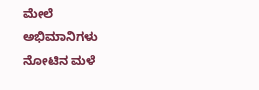ಮೇಲೆ ಅಭಿಮಾನಿಗಳು ನೋಟಿನ ಮಳೆ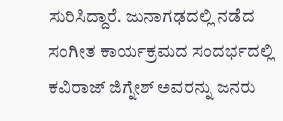ಸುರಿಸಿದ್ದಾರೆ. ಜುನಾಗಢದಲ್ಲಿ ನಡೆದ ಸಂಗೀತ ಕಾರ್ಯಕ್ರಮದ ಸಂದರ್ಭದಲ್ಲಿ ಕವಿರಾಜ್ ಜಿಗ್ನೇಶ್ ಅವರನ್ನು ಜನರು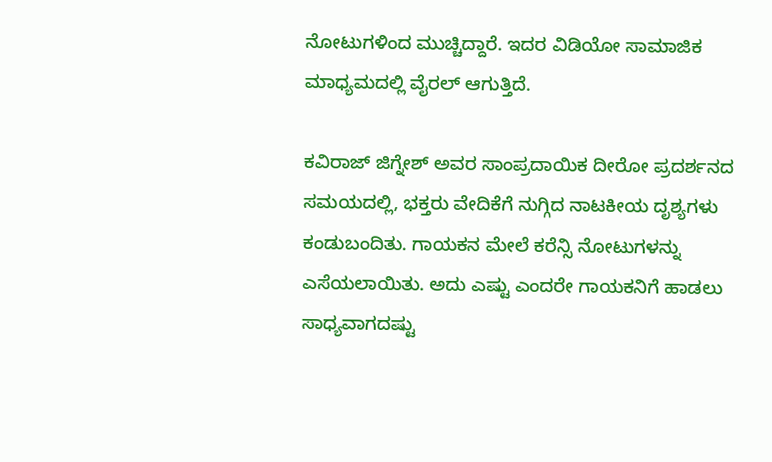ನೋಟುಗಳಿಂದ ಮುಚ್ಚಿದ್ದಾರೆ. ಇದರ ವಿಡಿಯೋ ಸಾಮಾಜಿಕ ಮಾಧ್ಯಮದಲ್ಲಿ ವೈರಲ್ ಆಗುತ್ತಿದೆ.

ಕವಿರಾಜ್ ಜಿಗ್ನೇಶ್ ಅವರ ಸಾಂಪ್ರದಾಯಿಕ ದೀರೋ ಪ್ರದರ್ಶನದ ಸಮಯದಲ್ಲಿ, ಭಕ್ತರು ವೇದಿಕೆಗೆ ನುಗ್ಗಿದ ನಾಟಕೀಯ ದೃಶ್ಯಗಳು ಕಂಡುಬಂದಿತು. ಗಾಯಕನ ಮೇಲೆ ಕರೆನ್ಸಿ ನೋಟುಗಳನ್ನು ಎಸೆಯಲಾಯಿತು. ಅದು ಎಷ್ಟು ಎಂದರೇ ಗಾಯಕನಿಗೆ ಹಾಡಲು ಸಾಧ್ಯವಾಗದಷ್ಟು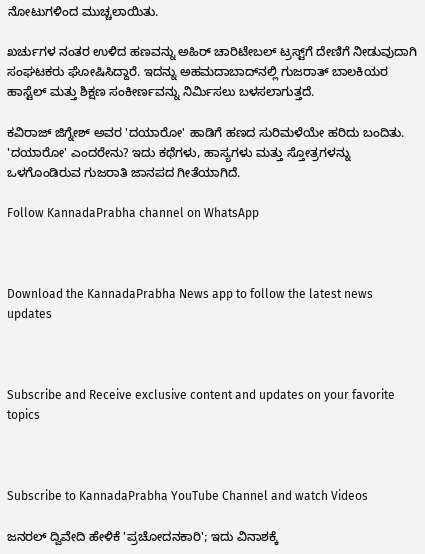ನೋಟುಗಳಿಂದ ಮುಚ್ಚಲಾಯಿತು.

ಖರ್ಚುಗಳ ನಂತರ ಉಳಿದ ಹಣವನ್ನು ಅಹಿರ್ ಚಾರಿಟೇಬಲ್ ಟ್ರಸ್ಟ್‌ಗೆ ದೇಣಿಗೆ ನೀಡುವುದಾಗಿ ಸಂಘಟಕರು ಘೋಷಿಸಿದ್ದಾರೆ. ಇದನ್ನು ಅಹಮದಾಬಾದ್‌ನಲ್ಲಿ ಗುಜರಾತ್ ಬಾಲಕಿಯರ ಹಾಸ್ಟೆಲ್ ಮತ್ತು ಶಿಕ್ಷಣ ಸಂಕೀರ್ಣವನ್ನು ನಿರ್ಮಿಸಲು ಬಳಸಲಾಗುತ್ತದೆ.

ಕವಿರಾಜ್ ಜಿಗ್ನೇಶ್ ಅವರ 'ದಯಾರೋ' ಹಾಡಿಗೆ ಹಣದ ಸುರಿಮಳೆಯೇ ಹರಿದು ಬಂದಿತು. 'ದಯಾರೋ' ಎಂದರೇನು? ಇದು ಕಥೆಗಳು, ಹಾಸ್ಯಗಳು ಮತ್ತು ಸ್ತೋತ್ರಗಳನ್ನು ಒಳಗೊಂಡಿರುವ ಗುಜರಾತಿ ಜಾನಪದ ಗೀತೆಯಾಗಿದೆ.

Follow KannadaPrabha channel on WhatsApp



Download the KannadaPrabha News app to follow the latest news updates



Subscribe and Receive exclusive content and updates on your favorite topics



Subscribe to KannadaPrabha YouTube Channel and watch Videos

ಜನರಲ್ ದ್ವಿವೇದಿ ಹೇಳಿಕೆ 'ಪ್ರಚೋದನಕಾರಿ'; ಇದು ವಿನಾಶಕ್ಕೆ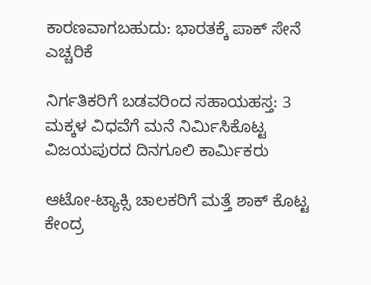ಕಾರಣವಾಗಬಹುದು: ಭಾರತಕ್ಕೆ ಪಾಕ್ ಸೇನೆ ಎಚ್ಚರಿಕೆ

ನಿರ್ಗತಿಕರಿಗೆ ಬಡವರಿಂದ ಸಹಾಯಹಸ್ತ: 3 ಮಕ್ಕಳ ವಿಧವೆಗೆ ಮನೆ ನಿರ್ಮಿಸಿಕೊಟ್ಟ ವಿಜಯಪುರದ ದಿನಗೂಲಿ ಕಾರ್ಮಿಕರು

ಆಟೋ-ಟ್ಯಾಕ್ಸಿ ಚಾಲಕರಿಗೆ ಮತ್ತೆ ಶಾಕ್ ಕೊಟ್ಟ ಕೇಂದ್ರ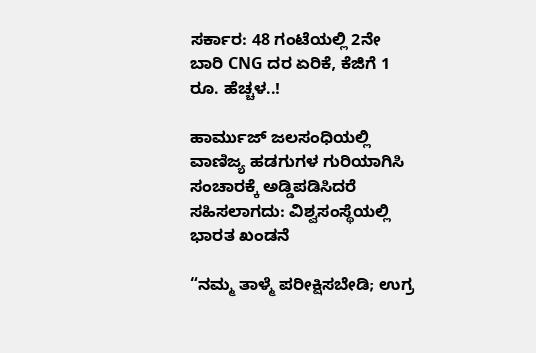ಸರ್ಕಾರ: 48 ಗಂಟೆಯಲ್ಲಿ 2ನೇ ಬಾರಿ CNG ದರ ಏರಿಕೆ, ಕೆಜಿಗೆ 1 ರೂ. ಹೆಚ್ಚಳ..!

ಹಾರ್ಮುಜ್ ಜಲಸಂಧಿಯಲ್ಲಿ ವಾಣಿಜ್ಯ ಹಡಗುಗಳ ಗುರಿಯಾಗಿಸಿ ಸಂಚಾರಕ್ಕೆ ಅಡ್ಡಿಪಡಿಸಿದರೆ ಸಹಿಸಲಾಗದು: ವಿಶ್ವಸಂಸ್ಥೆಯಲ್ಲಿ ಭಾರತ ಖಂಡನೆ

“ನಮ್ಮ ತಾಳ್ಮೆ ಪರೀಕ್ಷಿಸಬೇಡಿ; ಉಗ್ರ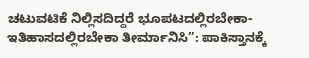ಚಟುವಟಿಕೆ ನಿಲ್ಲಿಸದಿದ್ದರೆ ಭೂಪಟದಲ್ಲಿರಬೇಕಾ-ಇತಿಹಾಸದಲ್ಲಿರಬೇಕಾ ತೀರ್ಮಾನಿಸಿ”: ಪಾಕಿಸ್ತಾನಕ್ಕೆ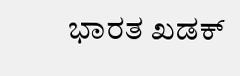ಭಾರತ ಖಡಕ್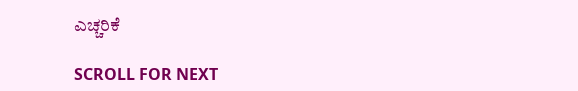ಎಚ್ಚರಿಕೆ

SCROLL FOR NEXT